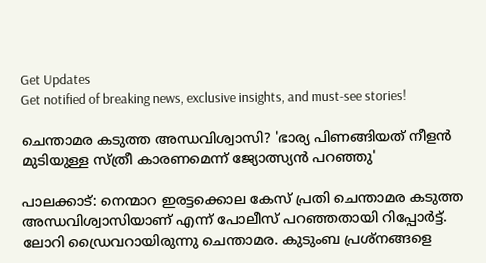Get Updates
Get notified of breaking news, exclusive insights, and must-see stories!

ചെന്താമര കടുത്ത അന്ധവിശ്വാസി? 'ഭാര്യ പിണങ്ങിയത് നീളൻ മുടിയുള്ള സ്‌ത്രീ കാരണമെന്ന് ജ്യോത്സ്യൻ പറഞ്ഞു'

പാലക്കാട്: നെന്മാറ ഇരട്ടക്കൊല കേസ് പ്രതി ചെന്താമര കടുത്ത അന്ധവിശ്വാസിയാണ് എന്ന് പോലീസ് പറഞ്ഞതായി റിപ്പോർട്ട്. ലോറി ഡ്രൈവറായിരുന്നു ചെന്താമര. കുടുംബ പ്രശ്നങ്ങളെ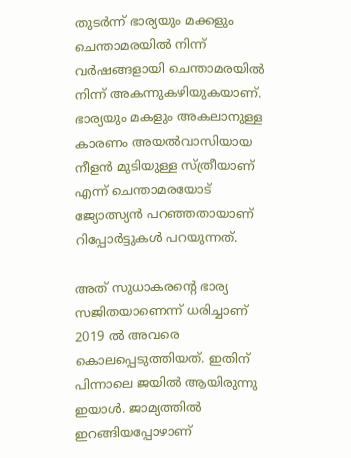തുടർന്ന് ഭാര്യയും മക്കളും ചെന്താമരയിൽ നിന്ന് വർഷങ്ങളായി ചെന്താമരയിൽ നിന്ന് അകന്നുകഴിയുകയാണ്. ഭാര്യയും മകളും അകലാനുള്ള കാരണം അയൽവാസിയായ നീളൻ മുടിയുള്ള സ്ത്രീയാണ് എന്ന് ചെന്താമരയോട് ജ്യോത്സ്യൻ പറഞ്ഞതായാണ് റിപ്പോർട്ടുകൾ പറയുന്നത്.

അത് സുധാകരന്റെ ഭാര്യ സജിതയാണെന്ന് ധരിച്ചാണ് 2019 ൽ അവരെ കൊലപ്പെടുത്തിയത്. ഇതിന് പിന്നാലെ ജയിൽ ആയിരുന്നു ഇയാൾ. ജാമ്യത്തിൽ ഇറങ്ങിയപ്പോഴാണ്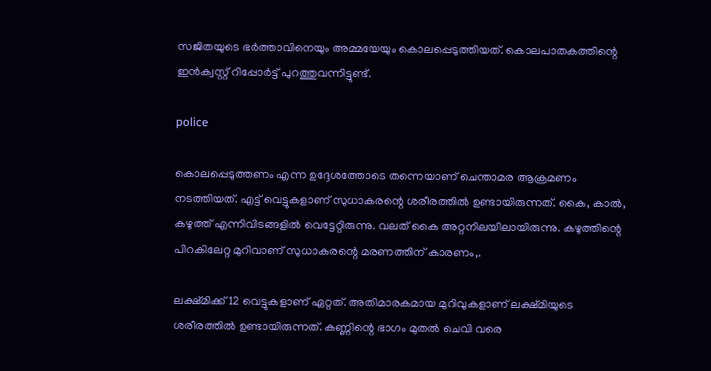സജിതയുടെ ഭർത്താവിനെയും അമ്മയേയും കൊലപ്പെടുത്തിയത്. കൊലപാതകത്തിന്റെ ഇൻക്വസ്റ്റ് റിപ്പോർട്ട് പുറത്തുവന്നിട്ടുണ്ട്.

police

കൊലപ്പെടുത്തണം എന്ന ഉദ്ദേശത്തോടെ തന്നെയാണ് ചെന്താമര ആക്രമണം നടത്തിയത്. എട്ട് വെട്ടുകളാണ് സുധാകരന്റെ ശരീരത്തിൽ ഉണ്ടായിരുന്നത്. കൈ, കാൽ, കഴുത്ത് എന്നിവിടങ്ങളിൽ വെട്ടേറ്റിരുന്നു. വലത് കൈ അറ്റനിലയിലായിരുന്നു. കഴുത്തിന്റെ പിറകിലേറ്റ മുറിവാണ് സുധാകരന്റെ മരണത്തിന് കാരണം,.

ലക്ഷ്മിക്ക് 12 വെട്ടുകളാണ് ഏറ്റത്. അതിമാരകമായ മുറിവുകളാണ് ലക്ഷ്മിയുടെ ശരീരത്തിൽ ഉണ്ടായിരുന്നത്. കണ്ണിന്റെ ഭാഗം മുതൽ ചെവി വരെ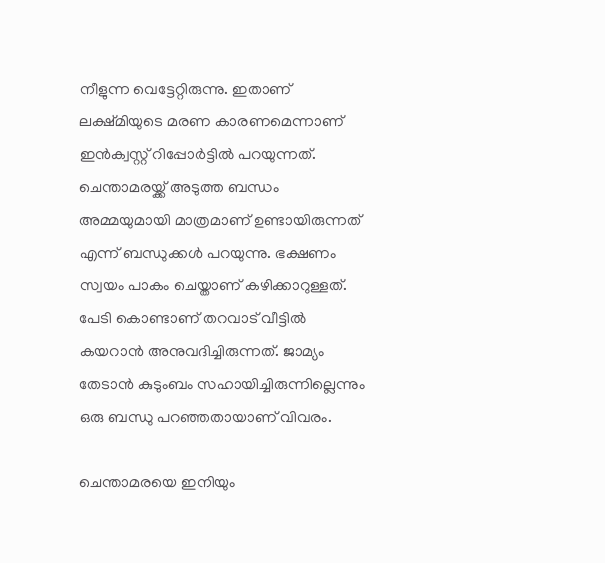നീളുന്ന വെട്ടേറ്റിരുന്നു. ഇതാണ് ലക്ഷ്മിയുടെ മരണ കാരണമെന്നാണ് ഇൻക്വസ്റ്റ് റിപ്പോർട്ടിൽ പറയുന്നത്. ചെന്താമരയ്ക്ക് അടുത്ത ബന്ധം അമ്മയുമായി മാത്രമാണ് ഉണ്ടായിരുന്നത് എന്ന് ബന്ധുക്കൾ പറയുന്നു. ഭക്ഷണം സ്വയം പാകം ചെയ്താണ് കഴിക്കാറുള്ളത്. പേടി കൊണ്ടാണ് തറവാട് വീട്ടിൽ കയറാൻ അനുവദിച്ചിരുന്നത്. ജാമ്യം തേടാൻ കുടുംബം സഹായിച്ചിരുന്നില്ലെന്നും ഒരു ബന്ധു പറഞ്ഞതായാണ് വിവരം.

ചെന്താമരയെ ഇനിയും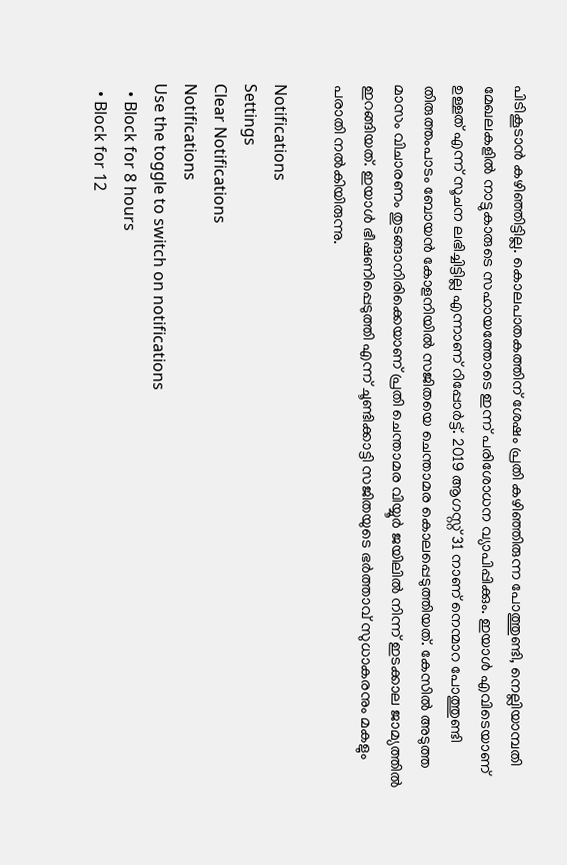പിടികൂടാൻ കഴിഞ്ഞിട്ടില്ല. കൊലപാതകത്തിന് ശേഷം പ്രതി കഴിഞ്ഞിരുന്ന പോത്തുണ്ടി, നെല്ലിയാമ്പതി മേഖലകളിൽ നാട്ടുകാരുടെ സഹായത്തോടെ ഇന്ന് പരിശോധന വ്യാപിപ്പിക്കും. ഇയാൾ എവിടെയാണ് ഉള്ളത് എന്ന് സൂചന ലഭിച്ചിട്ടില്ല എന്നാണ് റിപ്പോർട്ട്. 2019 ആഗസ്റ്റ് 31 നാണ് നെന്മാറ പോത്തുണ്ടി തിരുത്തംപാടം ബോയൻ കോളനിയിൽ സജിതയെ ചെന്താമര കൊലപ്പെടുത്തിയത്. കേസിൽ അടുത്ത മാസം വിചാരണം തുടങ്ങാനിരിക്കെയാണ് പ്രതി ചെന്താമര വിയ്യൂർ ജയിലിൽ നിന്ന് ഇടക്കാല ജാമ്യത്തിൽ ഇറങ്ങിയത്. ഇയാൾ ഭീഷണിപ്പെടുത്തി എന്ന് ചൂണ്ടിക്കാട്ടി സജിതയുടെ ഭർത്താവ് സുധാകരനും മകളും പരാതി നൽകിയിരുന്നു.

Notifications
Settings
Clear Notifications
Notifications
Use the toggle to switch on notifications
  • Block for 8 hours
  • Block for 12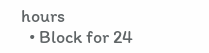hours
  • Block for 24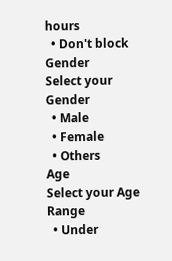hours
  • Don't block
Gender
Select your Gender
  • Male
  • Female
  • Others
Age
Select your Age Range
  • Under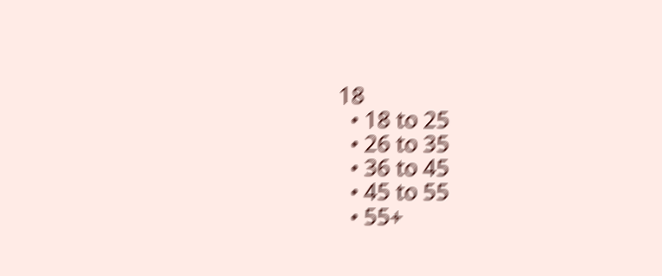18
  • 18 to 25
  • 26 to 35
  • 36 to 45
  • 45 to 55
  • 55+